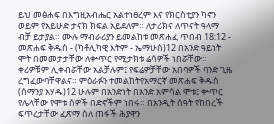ይህ መፅሐፍ በእግዚአብሔር አልተነፀረም እና የክርስቲያን ካኖን ወይም የአይሁድ ታናክ ክፍል አይደለም። ለታሪክና ለጥናት ዓላማ ብቻ ይታያል። ሙሉ ማብራሪያን ይመልከቱ መጽሐፈ ጥበብ 18:12 - መጽሐፍ ቅዱስ - (ካቶሊካዊ እትም - ኤማሁስ)12 በአንድ ዓይነት ሞት በመመታታቸው ለቍጥር የሚታክቱ ሬሳዎች ነበሯቸው። ቀሪዎቹም ሊቀብሯቸው አልቻሉም፤ የፍሬዎቻቸው አበባዎች ባንድ ጊዜ ረግፈውባቸዋልና። ምዕራፉን ተመልከትየአማርኛ መጽሐፍ ቅዱስ (ሰማንያ አሃዱ)12 ሁሉም በአንድነት በአንድ አምሳል ሞቱ፤ ቍጥር የሌላቸው የሞቱ ሰዎች በድኖችም ነበሩ። በአንዲት ሰዓት የከበረች ፍጥረታቸው ፈጽማ ስለ ጠፋች ሕያዋን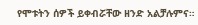የሞቱትን ሰዎች ይቀብሯቸው ዘንድ አልቻሉምና።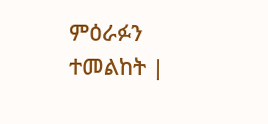ምዕራፉን ተመልከት |